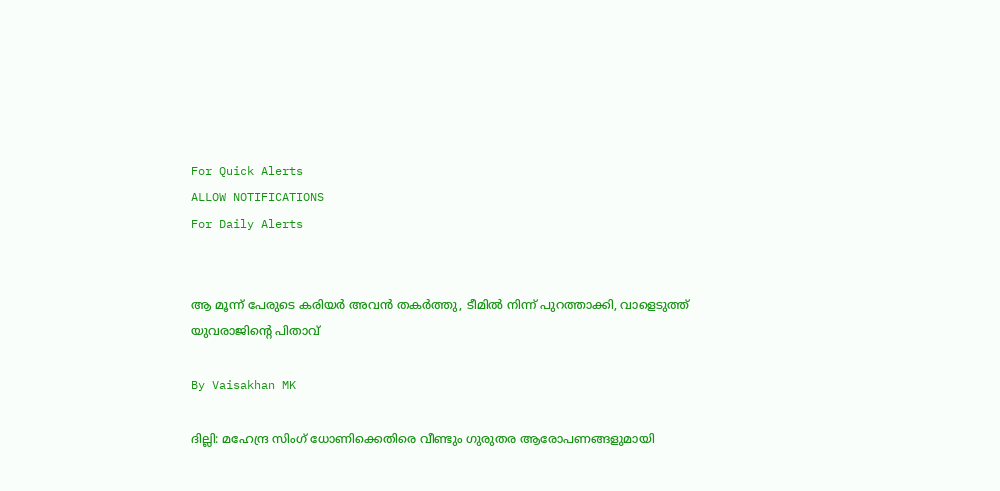For Quick Alerts
ALLOW NOTIFICATIONS
For Daily Alerts


ആ മൂന്ന് പേരുടെ കരിയര്‍ അവന്‍ തകര്‍ത്തു, ടീമില്‍ നിന്ന് പുറത്താക്കി, വാളെടുത്ത് യുവരാജിന്റെ പിതാവ്

By Vaisakhan MK

ദില്ലി: മഹേന്ദ്ര സിംഗ് ധോണിക്കെതിരെ വീണ്ടും ഗുരുതര ആരോപണങ്ങളുമായി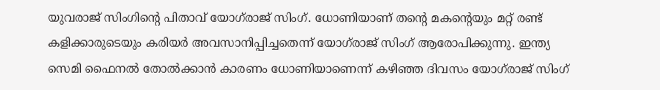യുവരാജ് സിംഗിന്റെ പിതാവ് യോഗ്‌രാജ് സിംഗ്. ധോണിയാണ് തന്റെ മകന്റെയും മറ്റ് രണ്ട് കളിക്കാരുടെയും കരിയര്‍ അവസാനിപ്പിച്ചതെന്ന് യോഗ്‌രാജ് സിംഗ് ആരോപിക്കുന്നു. ഇന്ത്യ സെമി ഫൈനല്‍ തോല്‍ക്കാന്‍ കാരണം ധോണിയാണെന്ന് കഴിഞ്ഞ ദിവസം യോഗ്‌രാജ് സിംഗ്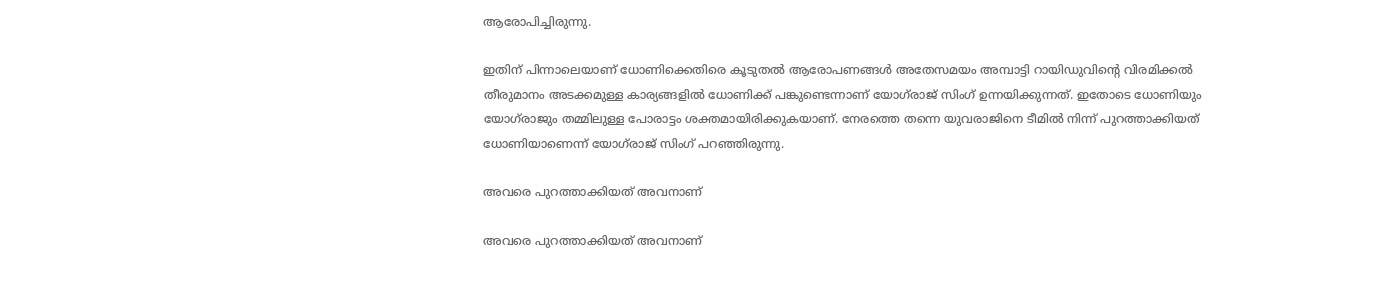ആരോപിച്ചിരുന്നു.

ഇതിന് പിന്നാലെയാണ് ധോണിക്കെതിരെ കൂടുതല്‍ ആരോപണങ്ങള്‍ അതേസമയം അമ്പാട്ടി റായിഡുവിന്റെ വിരമിക്കല്‍ തീരുമാനം അടക്കമുള്ള കാര്യങ്ങളില്‍ ധോണിക്ക് പങ്കുണ്ടെന്നാണ് യോഗ്‌രാജ് സിംഗ് ഉന്നയിക്കുന്നത്. ഇതോടെ ധോണിയും യോഗ്‌രാജും തമ്മിലുള്ള പോരാട്ടം ശക്തമായിരിക്കുകയാണ്. നേരത്തെ തന്നെ യുവരാജിനെ ടീമില്‍ നിന്ന് പുറത്താക്കിയത് ധോണിയാണെന്ന് യോഗ്‌രാജ് സിംഗ് പറഞ്ഞിരുന്നു.

അവരെ പുറത്താക്കിയത് അവനാണ്

അവരെ പുറത്താക്കിയത് അവനാണ്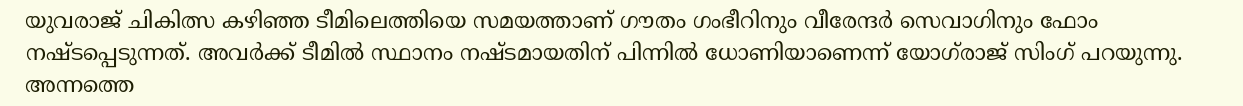യുവരാജ് ചികിത്സ കഴിഞ്ഞ ടീമിലെത്തിയെ സമയത്താണ് ഗൗതം ഗംഭീറിനും വീരേന്ദര്‍ സെവാഗിനും ഫോം നഷ്ടപ്പെടുന്നത്. അവര്‍ക്ക് ടീമില്‍ സ്ഥാനം നഷ്ടമായതിന് പിന്നില്‍ ധോണിയാണെന്ന് യോഗ്‌രാജ് സിംഗ് പറയുന്നു. അന്നത്തെ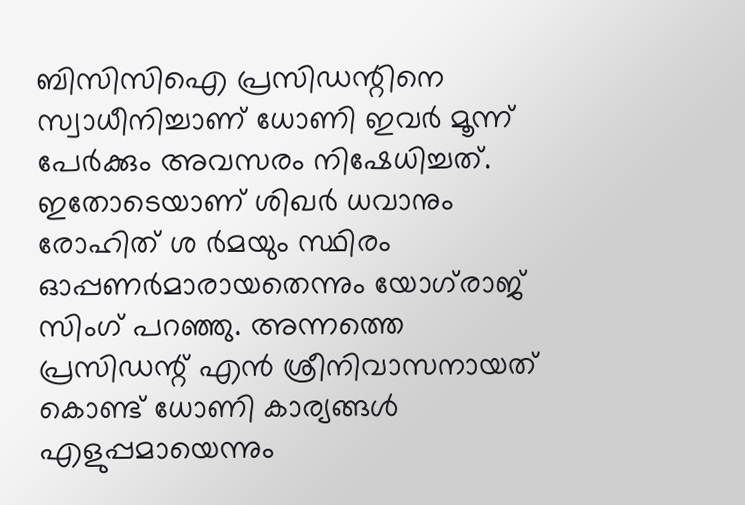ബിസിസിഐ പ്രസിഡന്റിനെ സ്വാധീനിച്ചാണ് ധോണി ഇവര്‍ മൂന്ന് പേര്‍ക്കും അവസരം നിഷേധിച്ചത്. ഇതോടെയാണ് ശിഖര്‍ ധവാനും രോഹിത് ശ ര്‍മയും സ്ഥിരം ഓപ്പണര്‍മാരായതെന്നും യോഗ്‌രാജ് സിംഗ് പറഞ്ഞു. അന്നത്തെ പ്രസിഡന്റ് എന്‍ ശ്രീനിവാസനായത് കൊണ്ട് ധോണി കാര്യങ്ങള്‍ എളുപ്പമായെന്നും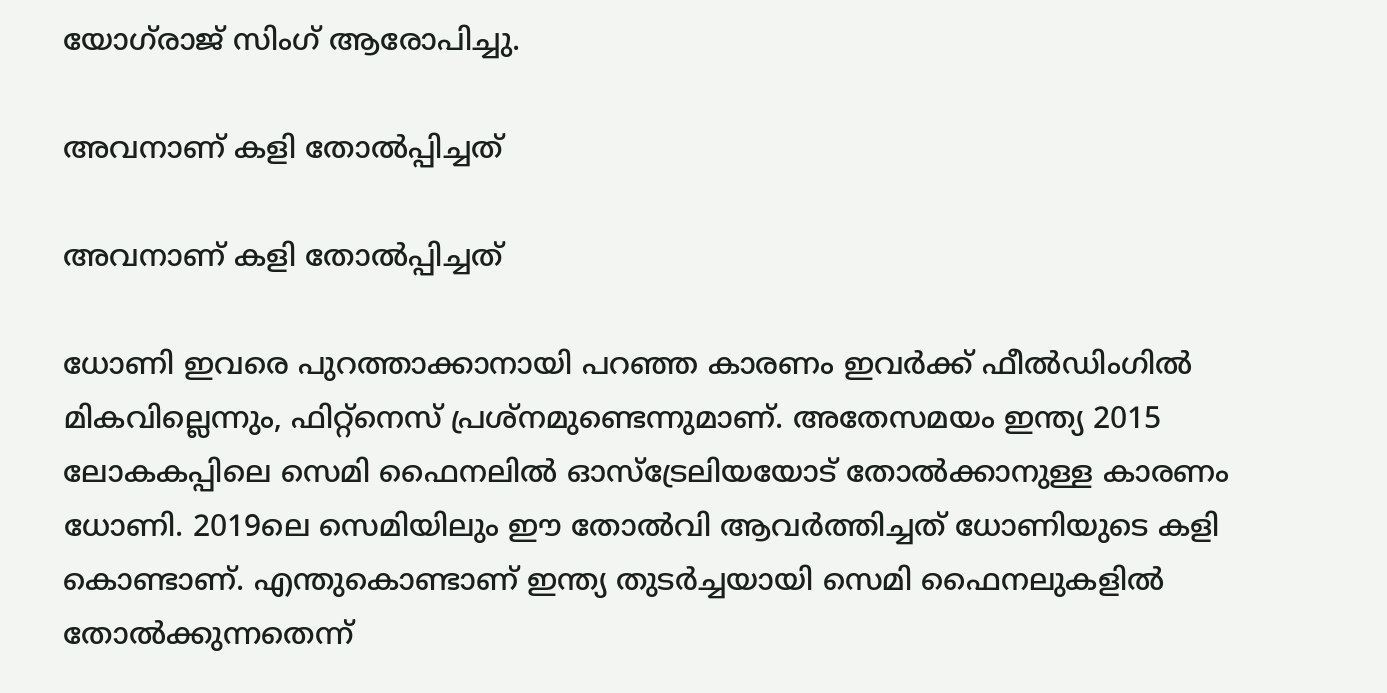യോഗ്‌രാജ് സിംഗ് ആരോപിച്ചു.

അവനാണ് കളി തോല്‍പ്പിച്ചത്

അവനാണ് കളി തോല്‍പ്പിച്ചത്

ധോണി ഇവരെ പുറത്താക്കാനായി പറഞ്ഞ കാരണം ഇവര്‍ക്ക് ഫീല്‍ഡിംഗില്‍ മികവില്ലെന്നും, ഫിറ്റ്‌നെസ് പ്രശ്‌നമുണ്ടെന്നുമാണ്. അതേസമയം ഇന്ത്യ 2015 ലോകകപ്പിലെ സെമി ഫൈനലില്‍ ഓസ്‌ട്രേലിയയോട് തോല്‍ക്കാനുള്ള കാരണം ധോണി. 2019ലെ സെമിയിലും ഈ തോല്‍വി ആവര്‍ത്തിച്ചത് ധോണിയുടെ കളി കൊണ്ടാണ്. എന്തുകൊണ്ടാണ് ഇന്ത്യ തുടര്‍ച്ചയായി സെമി ഫൈനലുകളില്‍ തോല്‍ക്കുന്നതെന്ന്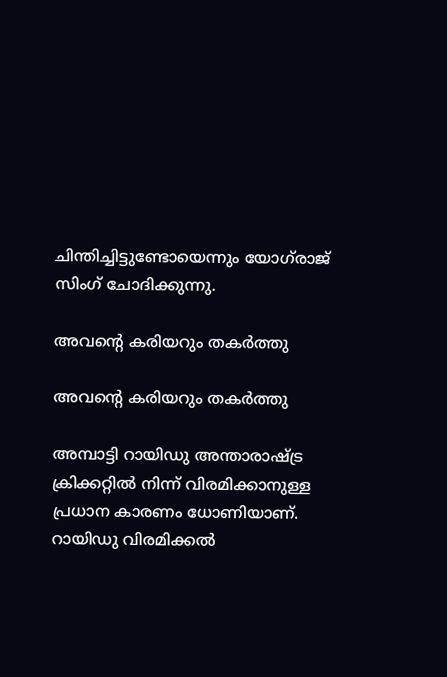ചിന്തിച്ചിട്ടുണ്ടോയെന്നും യോഗ്‌രാജ് സിംഗ് ചോദിക്കുന്നു.

അവന്റെ കരിയറും തകര്‍ത്തു

അവന്റെ കരിയറും തകര്‍ത്തു

അമ്പാട്ടി റായിഡു അന്താരാഷ്ട്ര ക്രിക്കറ്റില്‍ നിന്ന് വിരമിക്കാനുള്ള പ്രധാന കാരണം ധോണിയാണ്. റായിഡു വിരമിക്കല്‍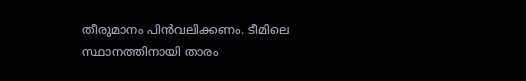തീരുമാനം പിന്‍വലിക്കണം. ടീമിലെ സ്ഥാനത്തിനായി താരം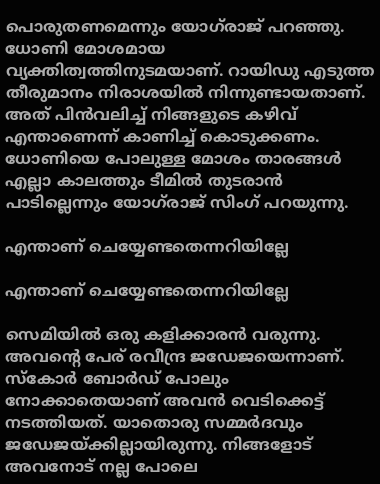പൊരുതണമെന്നും യോഗ്‌രാജ് പറഞ്ഞു. ധോണി മോശമായ വ്യക്തിത്വത്തിനുടമയാണ്. റായിഡു എടുത്ത തീരുമാനം നിരാശയില്‍ നിന്നുണ്ടായതാണ്. അത് പിന്‍വലിച്ച് നിങ്ങളുടെ കഴിവ് എന്താണെന്ന് കാണിച്ച് കൊടുക്കണം. ധോണിയെ പോലുള്ള മോശം താരങ്ങള്‍ എല്ലാ കാലത്തും ടീമില്‍ തുടരാന്‍ പാടില്ലെന്നും യോഗ്‌രാജ് സിംഗ് പറയുന്നു.

എന്താണ് ചെയ്യേണ്ടതെന്നറിയില്ലേ

എന്താണ് ചെയ്യേണ്ടതെന്നറിയില്ലേ

സെമിയില്‍ ഒരു കളിക്കാരന്‍ വരുന്നു. അവന്റെ പേര് രവീന്ദ്ര ജഡേജയെന്നാണ്. സ്‌കോര്‍ ബോര്‍ഡ് പോലും നോക്കാതെയാണ് അവന്‍ വെടിക്കെട്ട് നടത്തിയത്. യാതൊരു സമ്മര്‍ദവും ജഡേജയ്ക്കില്ലായിരുന്നു. നിങ്ങളോട് അവനോട് നല്ല പോലെ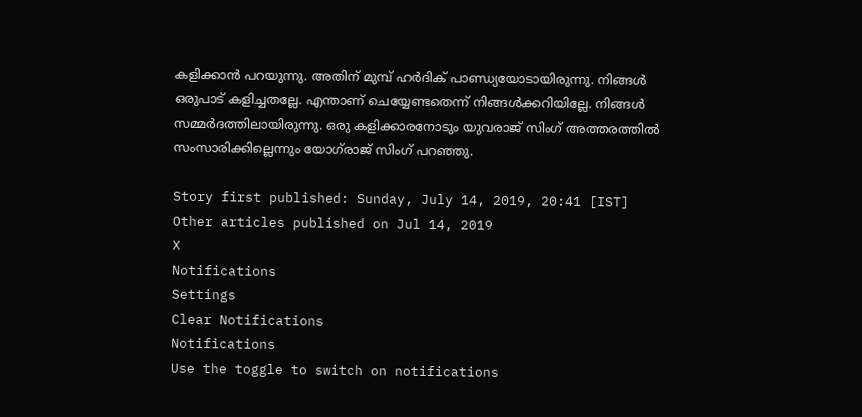കളിക്കാന്‍ പറയുന്നു. അതിന് മുമ്പ് ഹര്‍ദിക് പാണ്ഡ്യയോടായിരുന്നു. നിങ്ങള്‍ ഒരുപാട് കളിച്ചതല്ലേ. എന്താണ് ചെയ്യേണ്ടതെന്ന് നിങ്ങള്‍ക്കറിയില്ലേ. നിങ്ങള്‍ സമ്മര്‍ദത്തിലായിരുന്നു. ഒരു കളിക്കാരനോടും യുവരാജ് സിംഗ് അത്തരത്തില്‍ സംസാരിക്കില്ലെന്നും യോഗ്‌രാജ് സിംഗ് പറഞ്ഞു.

Story first published: Sunday, July 14, 2019, 20:41 [IST]
Other articles published on Jul 14, 2019
X
Notifications
Settings
Clear Notifications
Notifications
Use the toggle to switch on notifications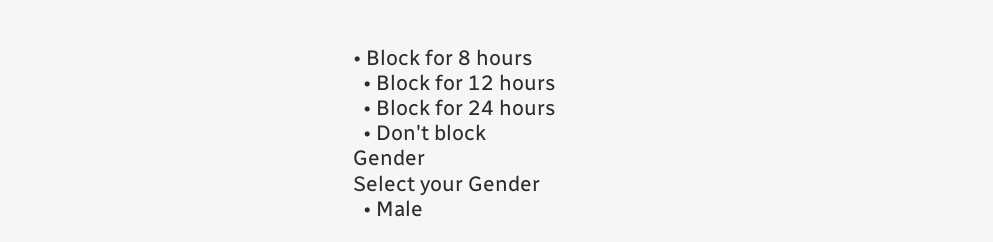• Block for 8 hours
  • Block for 12 hours
  • Block for 24 hours
  • Don't block
Gender
Select your Gender
  • Male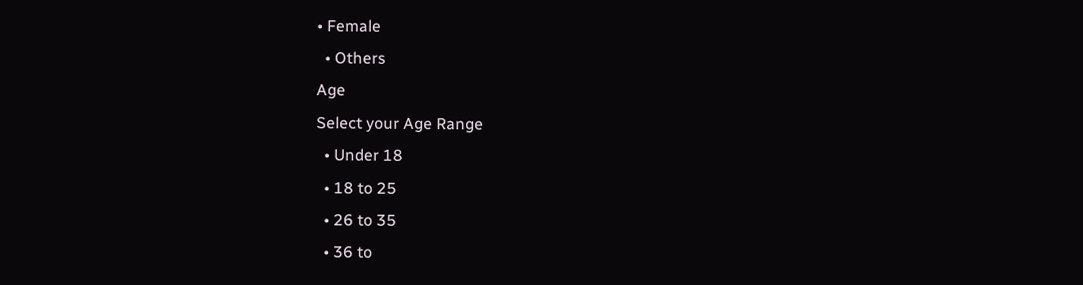• Female
  • Others
Age
Select your Age Range
  • Under 18
  • 18 to 25
  • 26 to 35
  • 36 to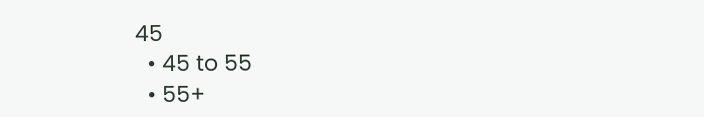45
  • 45 to 55
  • 55+